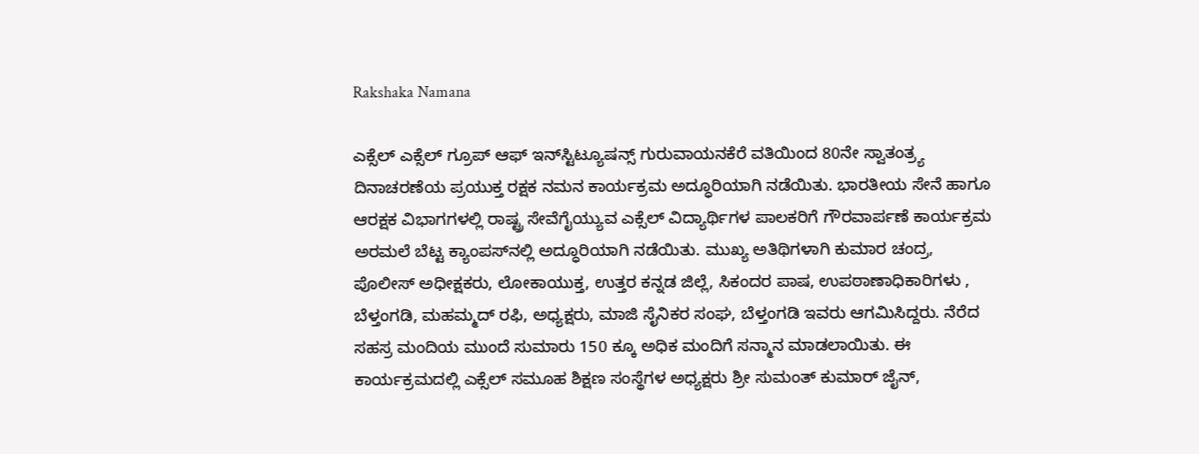Rakshaka Namana

ಎಕ್ಸೆಲ್‌ ಎಕ್ಸೆಲ್ ಗ್ರೂಪ್ ಆಫ್ ಇನ್‌ಸ್ಟಿಟ್ಯೂಷನ್ಸ್ ಗುರುವಾಯನಕೆರೆ ವತಿಯಿಂದ 80ನೇ ಸ್ವಾತಂತ್ರ್ಯ ದಿನಾಚರಣೆಯ ಪ್ರಯುಕ್ತ ರಕ್ಷಕ ನಮನ ಕಾರ್ಯಕ್ರಮ ಅದ್ಧೂರಿಯಾಗಿ ನಡೆಯಿತು. ಭಾರತೀಯ ಸೇನೆ ಹಾಗೂ ಆರಕ್ಷಕ ವಿಭಾಗಗಳಲ್ಲಿ ರಾಷ್ಟ್ರ ಸೇವೆಗೈಯ್ಯುವ ಎಕ್ಸೆಲ್‌ ವಿದ್ಯಾರ್ಥಿಗಳ ಪಾಲಕರಿಗೆ ಗೌರವಾರ್ಪಣೆ ಕಾರ್ಯಕ್ರಮ ಅರಮಲೆ ಬೆಟ್ಟ ಕ್ಯಾಂಪಸ್‌ನಲ್ಲಿ ಅದ್ಧೂರಿಯಾಗಿ ನಡೆಯಿತು. ಮುಖ್ಯ ಅತಿಥಿಗಳಾಗಿ ಕುಮಾರ ಚಂದ್ರ, ಪೊಲೀಸ್ ಅಧೀಕ್ಷಕರು, ಲೋಕಾಯುಕ್ತ, ಉತ್ತರ ಕನ್ನಡ ಜಿಲ್ಲೆ, ಸಿಕಂದರ ಪಾಷ, ಉಪಠಾಣಾಧಿಕಾರಿಗಳು , ಬೆಳ್ತಂಗಡಿ, ಮಹಮ್ಮದ್‌ ರಫಿ, ಅಧ್ಯಕ್ಷರು, ಮಾಜಿ ಸೈನಿಕರ ಸಂಘ, ಬೆಳ್ತಂಗಡಿ ಇವರು ಆಗಮಿಸಿದ್ದರು. ನೆರೆದ ಸಹಸ್ರ ಮಂದಿಯ ಮುಂದೆ ಸುಮಾರು 150 ಕ್ಕೂ ಅಧಿಕ ಮಂದಿಗೆ ಸನ್ಮಾನ ಮಾಡಲಾಯಿತು. ಈ ಕಾರ್ಯಕ್ರಮದಲ್ಲಿ ಎಕ್ಸೆಲ್ ಸಮೂಹ ಶಿಕ್ಷಣ ಸಂಸ್ಥೆಗಳ ಅಧ್ಯಕ್ಷರು ಶ್ರೀ ಸುಮಂತ್ ಕುಮಾರ್ ಜೈನ್,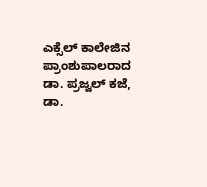ಎಕ್ಸೆಲ್‌ ಕಾಲೇಜಿನ ಪ್ರಾಂಶುಪಾಲರಾದ ಡಾ. ಪ್ರಜ್ವಲ್ ಕಜೆ, ಡಾ.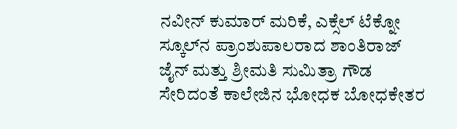ನವೀನ್ ಕುಮಾರ್ ಮರಿಕೆ, ಎಕ್ಸೆಲ್‌ ಟೆಕ್ನೋ ಸ್ಕೂಲ್‌ನ ಪ್ರಾಂಶುಪಾಲರಾದ ಶಾಂತಿರಾಜ್‌ ಜೈನ್‌ ಮತ್ತು ಶ್ರೀಮತಿ ಸುಮಿತ್ರಾ ಗೌಡ ಸೇರಿದಂತೆ ಕಾಲೇಜಿನ ಭೋಧಕ ಬೋಧಕೇತರ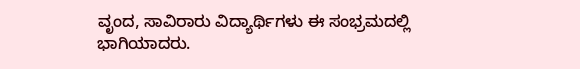ವೃಂದ, ಸಾವಿರಾರು ವಿದ್ಯಾರ್ಥಿಗಳು ಈ ಸಂಭ್ರಮದಲ್ಲಿ ಭಾಗಿಯಾದರು.